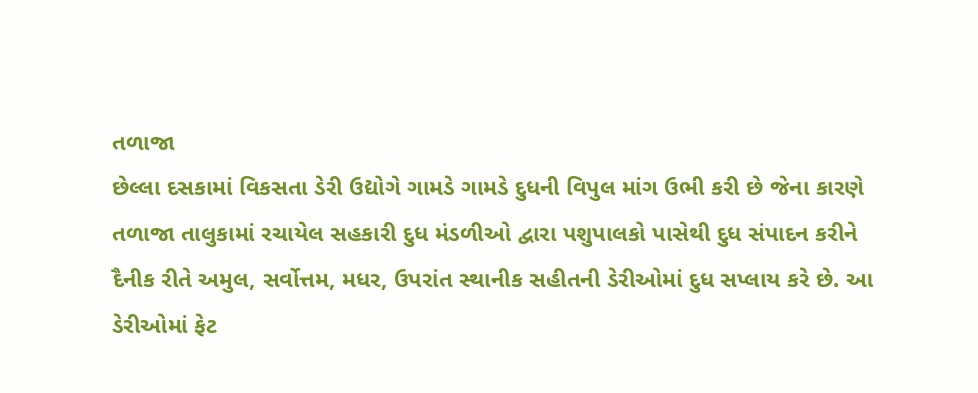તળાજા
છેલ્લા દસકામાં વિકસતા ડેરી ઉદ્યોગે ગામડે ગામડે દુધની વિપુલ માંગ ઉભી કરી છે જેના કારણે તળાજા તાલુકામાં રચાયેલ સહકારી દુધ મંડળીઓ દ્વારા પશુપાલકો પાસેથી દુધ સંપાદન કરીને દૈનીક રીતે અમુલ, સર્વોત્તમ, મધર, ઉપરાંત સ્થાનીક સહીતની ડેરીઓમાં દુધ સપ્લાય કરે છે. આ ડેરીઓમાં ફેટ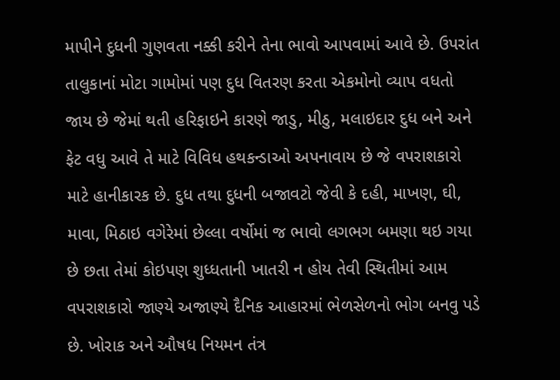માપીને દુધની ગુણવતા નક્કી કરીને તેના ભાવો આપવામાં આવે છે. ઉપરાંત તાલુકાનાં મોટા ગામોમાં પણ દુધ વિતરણ કરતા એકમોનો વ્યાપ વધતો જાય છે જેમાં થતી હરિફાઇને કારણે જાડુ, મીઠુ, મલાઇદાર દુધ બને અને ફેટ વધુ આવે તે માટે વિવિધ હથકન્ડાઓ અપનાવાય છે જે વપરાશકારો માટે હાનીકારક છે. દુધ તથા દુધની બજાવટો જેવી કે દહી, માખણ, ઘી, માવા, મિઠાઇ વગેરેમાં છેલ્લા વર્ષોમાં જ ભાવો લગભગ બમણા થઇ ગયા છે છતા તેમાં કોઇપણ શુધ્ધતાની ખાતરી ન હોય તેવી સ્થિતીમાં આમ વપરાશકારો જાણ્યે અજાણ્યે દૈનિક આહારમાં ભેળસેળનો ભોગ બનવુ પડે છે. ખોરાક અને ઔષધ નિયમન તંત્ર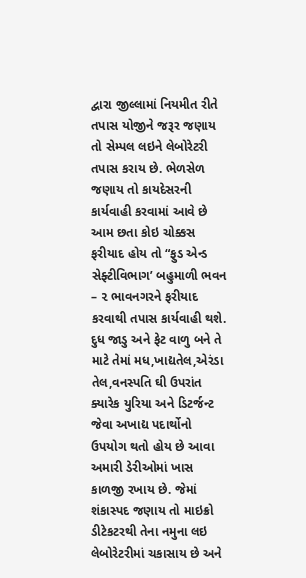દ્વારા જીલ્લામાં નિયમીત રીતે તપાસ યોજીને જરૂર જણાય તો સેમ્પલ લઇને લેબોરેટરી તપાસ કરાય છે. ભેળસેળ જણાય તો કાયદેસરની કાર્યવાહી કરવામાં આવે છે આમ છતા કોઇ ચોક્કસ ફરીયાદ હોય તો “ફુડ એન્ડ સેફ્ટીવિભાગ’ બહુમાળી ભવન – ૨ ભાવનગરને ફરીયાદ કરવાથી તપાસ કાર્યવાહી થશે. દુધ જાડુ અને ફેટ વાળુ બને તે માટે તેમાં મધ,ખાદ્યતેલ,એરંડા તેલ,વનસ્પતિ ઘી ઉપરાંત ક્યારેક યુરિયા અને ડિટર્જન્ટ જેવા અખાદ્ય પદાર્થોનો ઉપયોગ થતો હોય છે આવા અમારી ડેરીઓમાં ખાસ કાળજી રખાય છે. જેમાં શંકાસ્પદ જણાય તો માઇક્રો ડીટેકટરથી તેના નમુના લઇ લેબોરેટરીમાં ચકાસાય છે અને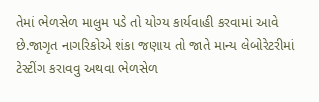તેમાં ભેળસેળ માલુમ પડે તો યોગ્ય કાર્યવાહી કરવામાં આવે છે.જાગૃત નાગરિકોએ શંકા જણાય તો જાતે માન્ય લેબોરેટરીમાં ટેસ્ટીંગ કરાવવુ અથવા ભેળસેળ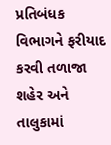પ્રતિબંધક વિભાગને ફરીયાદ કરવી તળાજા શહેર અને તાલુકામાં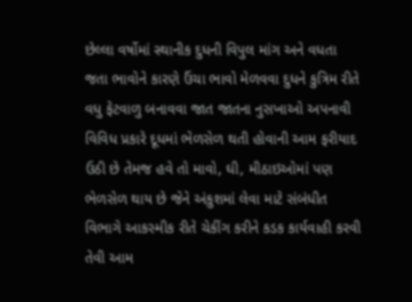છેલ્લા વર્ષોમાં સ્થાનીક દુધની વિપુલ માંગ અને વધતા જતા ભાવોને કારણે ઉંચા ભાવો મેળવવા દુધને કુત્રિમ રીતે વધુ ફેટવાળુ બનાવવા જાત જાતના નુસખાઓ અપનાવી વિવિધ પ્રકારે દૂધમાં ભેળસેળ થતી હોવાની આમ ફરીયાદ ઉઠી છે તેમજ હવે તો માવો, ઘી, મીઠાઇઓમાં પણ ભેળસેળ થાય છે જેને અંકુશમાં લેવા માટે સંબંધીત વિભાગે આકસ્મીક રીતે ચેકીંગ કરીને કડક કાર્યવાહી કરવી તેવી આમ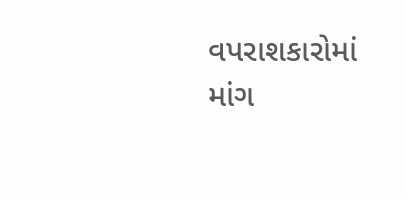વપરાશકારોમાં માંગ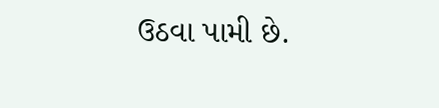ઉઠવા પામી છે.